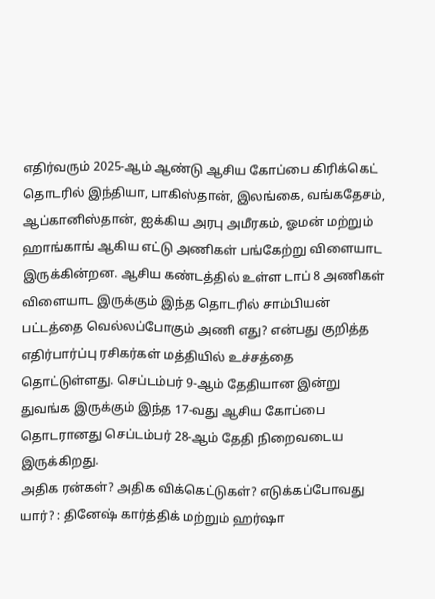எதிர்வரும் 2025-ஆம் ஆண்டு ஆசிய கோப்பை கிரிக்கெட் தொடரில் இந்தியா, பாகிஸ்தான், இலங்கை, வங்கதேசம், ஆப்கானிஸ்தான், ஐக்கிய அரபு அமீரகம், ஓமன் மற்றும் ஹாங்காங் ஆகிய எட்டு அணிகள் பங்கேற்று விளையாட இருக்கின்றன. ஆசிய கண்டத்தில் உள்ள டாப் 8 அணிகள் விளையாட இருக்கும் இந்த தொடரில் சாம்பியன் பட்டத்தை வெல்லப்போகும் அணி எது? என்பது குறித்த எதிர்பார்ப்பு ரசிகர்கள் மத்தியில் உச்சத்தை தொட்டுள்ளது. செப்டம்பர் 9-ஆம் தேதியான இன்று துவங்க இருக்கும் இந்த 17-வது ஆசிய கோப்பை தொடரானது செப்டம்பர் 28-ஆம் தேதி நிறைவடைய இருக்கிறது.
அதிக ரன்கள்? அதிக விக்கெட்டுகள்? எடுக்கப்போவது யார்? : தினேஷ் கார்த்திக் மற்றும் ஹர்ஷா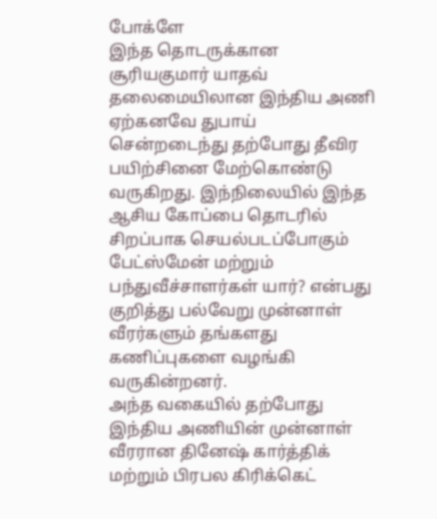போக்ளே
இந்த தொடருக்கான சூரியகுமார் யாதவ் தலைமையிலான இந்திய அணி ஏற்கனவே துபாய் சென்றடைந்து தற்போது தீவிர பயிற்சினை மேற்கொண்டு வருகிறது. இந்நிலையில் இந்த ஆசிய கோப்பை தொடரில் சிறப்பாக செயல்படப்போகும் பேட்ஸ்மேன் மற்றும் பந்துவீச்சாளர்கள் யார்? என்பது குறித்து பல்வேறு முன்னாள் வீரர்களும் தங்களது கணிப்புகளை வழங்கி வருகின்றனர்.
அந்த வகையில் தற்போது இந்திய அணியின் முன்னாள் வீரரான தினேஷ் கார்த்திக் மற்றும் பிரபல கிரிக்கெட்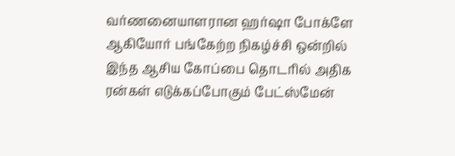வர்ணனையாளரான ஹர்ஷா போக்ளே ஆகியோர் பங்கேற்ற நிகழ்ச்சி ஒன்றில் இந்த ஆசிய கோப்பை தொடரில் அதிக ரன்கள் எடுக்கப்போகும் பேட்ஸ்மேன்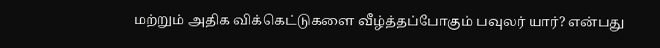மற்றும் அதிக விக்கெட்டுகளை வீழ்த்தப்போகும் பவுலர் யார்? என்பது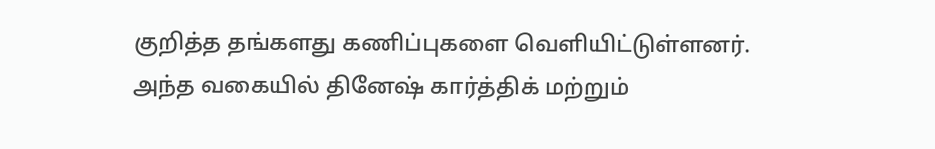குறித்த தங்களது கணிப்புகளை வெளியிட்டுள்ளனர்.
அந்த வகையில் தினேஷ் கார்த்திக் மற்றும்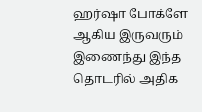ஹர்ஷா போக்ளே ஆகிய இருவரும் இணைந்து இந்த தொடரில் அதிக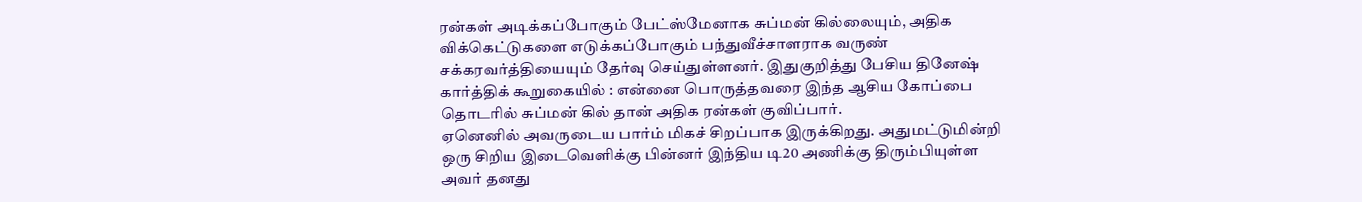ரன்கள் அடிக்கப்போகும் பேட்ஸ்மேனாக சுப்மன் கில்லையும், அதிக விக்கெட்டுகளை எடுக்கப்போகும் பந்துவீச்சாளராக வருண் சக்கரவர்த்தியையும் தேர்வு செய்துள்ளனர். இதுகுறித்து பேசிய தினேஷ் கார்த்திக் கூறுகையில் : என்னை பொருத்தவரை இந்த ஆசிய கோப்பை தொடரில் சுப்மன் கில் தான் அதிக ரன்கள் குவிப்பார்.
ஏனெனில் அவருடைய பார்ம் மிகச் சிறப்பாக இருக்கிறது. அதுமட்டுமின்றி ஒரு சிறிய இடைவெளிக்கு பின்னர் இந்திய டி20 அணிக்கு திரும்பியுள்ள அவர் தனது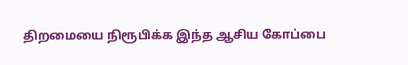திறமையை நிரூபிக்க இந்த ஆசிய கோப்பை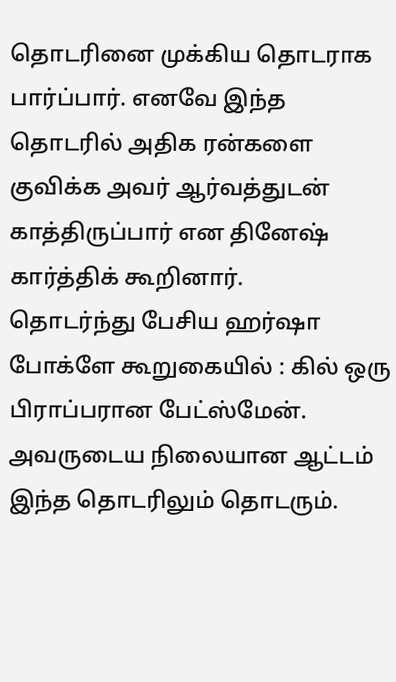தொடரினை முக்கிய தொடராக பார்ப்பார். எனவே இந்த தொடரில் அதிக ரன்களை குவிக்க அவர் ஆர்வத்துடன் காத்திருப்பார் என தினேஷ் கார்த்திக் கூறினார்.
தொடர்ந்து பேசிய ஹர்ஷா போக்ளே கூறுகையில் : கில் ஒரு பிராப்பரான பேட்ஸ்மேன். அவருடைய நிலையான ஆட்டம் இந்த தொடரிலும் தொடரும்.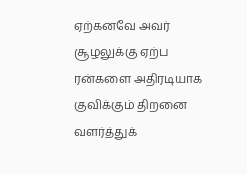ஏற்கனவே அவர் சூழலுக்கு ஏற்ப ரன்களை அதிரடியாக குவிக்கும் திறனை வளர்த்துக்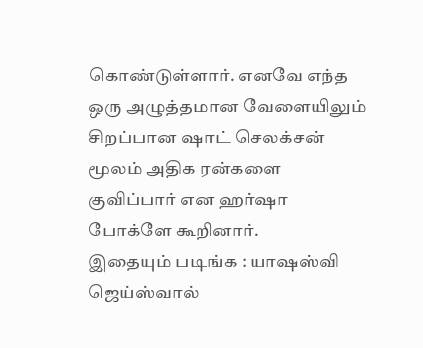கொண்டுள்ளார். எனவே எந்த ஒரு அழுத்தமான வேளையிலும் சிறப்பான ஷாட் செலக்சன் மூலம் அதிக ரன்களை குவிப்பார் என ஹர்ஷா போக்ளே கூறினார்.
இதையும் படிங்க : யாஷஸ்வி ஜெய்ஸ்வால்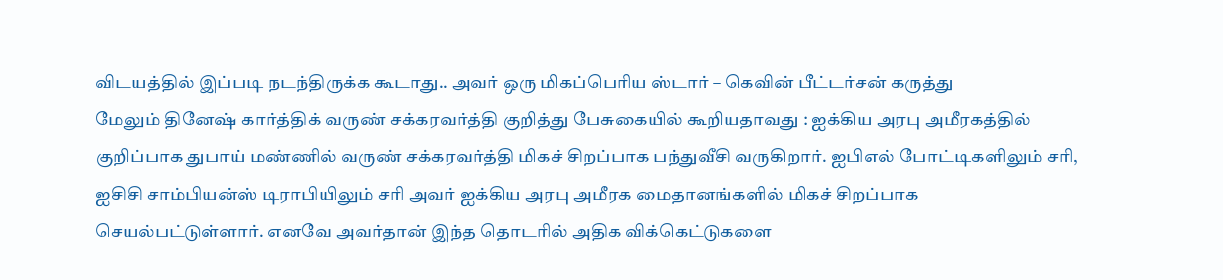விடயத்தில் இப்படி நடந்திருக்க கூடாது.. அவர் ஒரு மிகப்பெரிய ஸ்டார் – கெவின் பீட்டர்சன் கருத்து
மேலும் தினேஷ் கார்த்திக் வருண் சக்கரவர்த்தி குறித்து பேசுகையில் கூறியதாவது : ஐக்கிய அரபு அமீரகத்தில் குறிப்பாக துபாய் மண்ணில் வருண் சக்கரவர்த்தி மிகச் சிறப்பாக பந்துவீசி வருகிறார். ஐபிஎல் போட்டிகளிலும் சரி, ஐசிசி சாம்பியன்ஸ் டிராபியிலும் சரி அவர் ஐக்கிய அரபு அமீரக மைதானங்களில் மிகச் சிறப்பாக செயல்பட்டுள்ளார். எனவே அவர்தான் இந்த தொடரில் அதிக விக்கெட்டுகளை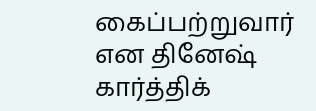கைப்பற்றுவார் என தினேஷ் கார்த்திக்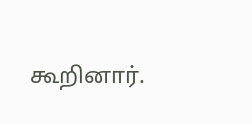கூறினார்.